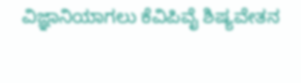ವಿಜ್ಞಾನಿಯಾಗಲು ಕೆವಿಪಿವೈ ಶಿಷ್ಯವೇತನ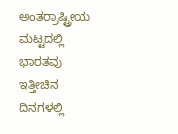ಅಂತರ‌್ರಾಷ್ಟ್ರೀಯ ಮಟ್ಟದಲ್ಲಿ ಭಾರತವು ಇತ್ತೀಚಿನ ದಿನಗಳಲ್ಲಿ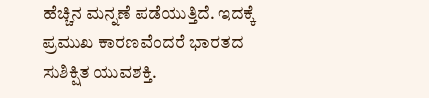ಹೆಚ್ಚಿನ ಮನ್ನಣೆ ಪಡೆಯುತ್ತಿದೆ. ಇದಕ್ಕೆ ಪ್ರಮುಖ ಕಾರಣವೆಂದರೆ ಭಾರತದ ಸುಶಿಕ್ಷಿತ ಯುವಶಕ್ತಿ.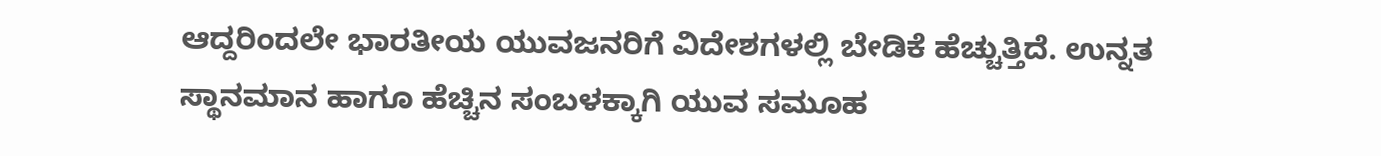ಆದ್ದರಿಂದಲೇ ಭಾರತೀಯ ಯುವಜನರಿಗೆ ವಿದೇಶಗಳಲ್ಲಿ ಬೇಡಿಕೆ ಹೆಚ್ಚುತ್ತಿದೆ. ಉನ್ನತ ಸ್ಥಾನಮಾನ ಹಾಗೂ ಹೆಚ್ಚಿನ ಸಂಬಳಕ್ಕಾಗಿ ಯುವ ಸಮೂಹ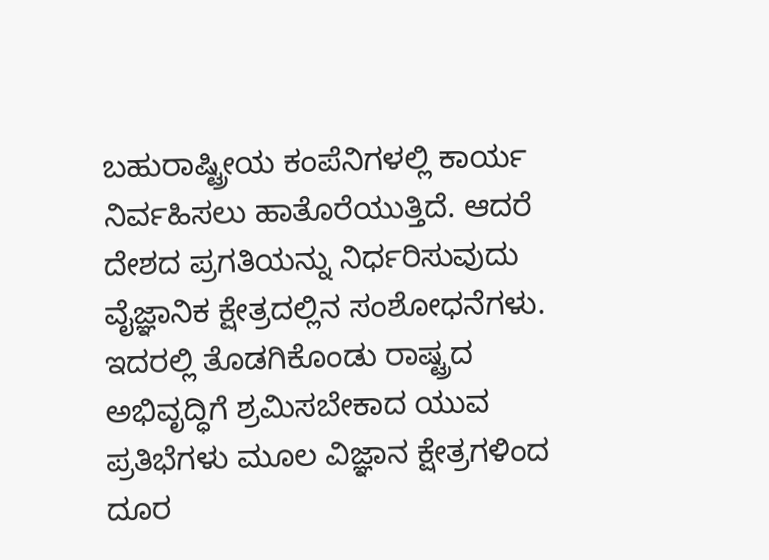ಬಹುರಾಷ್ಟ್ರೀಯ ಕಂಪೆನಿಗಳಲ್ಲಿ ಕಾರ್ಯ ನಿರ್ವಹಿಸಲು ಹಾತೊರೆಯುತ್ತಿದೆ. ಆದರೆ ದೇಶದ ಪ್ರಗತಿಯನ್ನು ನಿರ್ಧರಿಸುವುದು ವೈಜ್ಞಾನಿಕ ಕ್ಷೇತ್ರದಲ್ಲಿನ ಸಂಶೋಧನೆಗಳು. ಇದರಲ್ಲಿ ತೊಡಗಿಕೊಂಡು ರಾಷ್ಟ್ರದ ಅಭಿವೃದ್ಧಿಗೆ ಶ್ರಮಿಸಬೇಕಾದ ಯುವ ಪ್ರತಿಭೆಗಳು ಮೂಲ ವಿಜ್ಞಾನ ಕ್ಷೇತ್ರಗಳಿಂದ ದೂರ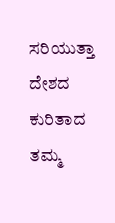ಸರಿಯುತ್ತಾ ದೇಶದ ಕುರಿತಾದ ತಮ್ಮ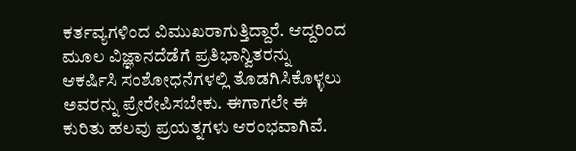ಕರ್ತವ್ಯಗಳಿಂದ ವಿಮುಖರಾಗುತ್ತಿದ್ದಾರೆ. ಆದ್ದರಿಂದ ಮೂಲ ವಿಜ್ಞಾನದೆಡೆಗೆ ಪ್ರತಿಭಾನ್ವಿತರನ್ನು ಆಕರ್ಷಿಸಿ ಸಂಶೋಧನೆಗಳಲ್ಲಿ ತೊಡಗಿಸಿಕೊಳ್ಳಲು ಅವರನ್ನು ಪ್ರೇರೇಪಿಸಬೇಕು. ಈಗಾಗಲೇ ಈ ಕುರಿತು ಹಲವು ಪ್ರಯತ್ನಗಳು ಆರಂಭವಾಗಿವೆ.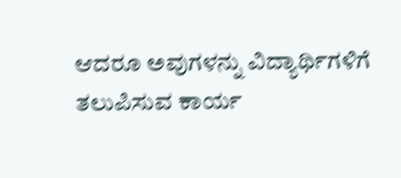ಆದರೂ ಅವುಗಳನ್ನು ವಿದ್ಯಾರ್ಥಿಗಳಿಗೆ ತಲುಪಿಸುವ ಕಾರ್ಯ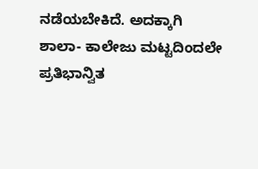ನಡೆಯಬೇಕಿದೆ. ಅದಕ್ಕಾಗಿ ಶಾಲಾ- ಕಾಲೇಜು ಮಟ್ಟದಿಂದಲೇ ಪ್ರತಿಭಾನ್ವಿತ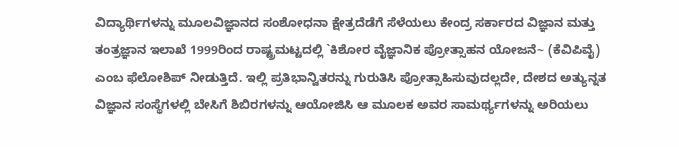ವಿದ್ಯಾರ್ಥಿಗಳನ್ನು ಮೂಲವಿಜ್ಞಾನದ ಸಂಶೋಧನಾ ಕ್ಷೇತ್ರದೆಡೆಗೆ ಸೆಳೆಯಲು ಕೇಂದ್ರ ಸರ್ಕಾರದ ವಿಜ್ಞಾನ ಮತ್ತು ತಂತ್ರಜ್ಞಾನ ಇಲಾಖೆ 1999ರಿಂದ ರಾಷ್ಟ್ರಮಟ್ಟದಲ್ಲಿ `ಕಿಶೋರ ವೈಜ್ಞಾನಿಕ ಪ್ರೋತ್ಸಾಹನ ಯೋಜನೆ~ (ಕೆವಿಪಿವೈ) ಎಂಬ ಫೆಲೋಶಿಪ್ ನೀಡುತ್ತಿದೆ. ಇಲ್ಲಿ ಪ್ರತಿಭಾನ್ವಿತರನ್ನು ಗುರುತಿಸಿ ಪ್ರೋತ್ಸಾಹಿಸುವುದಲ್ಲದೇ, ದೇಶದ ಅತ್ಯುನ್ನತ ವಿಜ್ಞಾನ ಸಂಸ್ಥೆಗಳಲ್ಲಿ ಬೇಸಿಗೆ ಶಿಬಿರಗಳನ್ನು ಆಯೋಜಿಸಿ ಆ ಮೂಲಕ ಅವರ ಸಾಮರ್ಥ್ಯಗಳನ್ನು ಅರಿಯಲು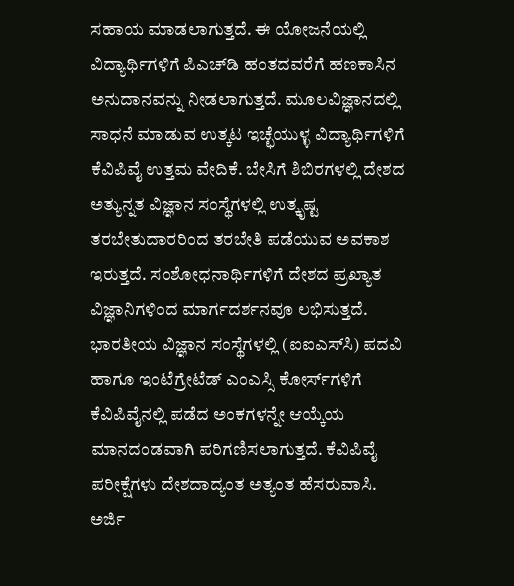ಸಹಾಯ ಮಾಡಲಾಗುತ್ತದೆ. ಈ ಯೋಜನೆಯಲ್ಲಿ ವಿದ್ಯಾರ್ಥಿಗಳಿಗೆ ಪಿಎಚ್‌ಡಿ ಹಂತದವರೆಗೆ ಹಣಕಾಸಿನ ಅನುದಾನವನ್ನು ನೀಡಲಾಗುತ್ತದೆ. ಮೂಲವಿಜ್ಞಾನದಲ್ಲಿ ಸಾಧನೆ ಮಾಡುವ ಉತ್ಕಟ ಇಚ್ಛೆಯುಳ್ಳ ವಿದ್ಯಾರ್ಥಿಗಳಿಗೆ ಕೆವಿಪಿವೈ ಉತ್ತಮ ವೇದಿಕೆ. ಬೇಸಿಗೆ ಶಿಬಿರಗಳಲ್ಲಿ ದೇಶದ ಅತ್ಯುನ್ನತ ವಿಜ್ಞಾನ ಸಂಸ್ಥೆಗಳಲ್ಲಿ ಉತ್ಕೃಷ್ಟ ತರಬೇತುದಾರರಿಂದ ತರಬೇತಿ ಪಡೆಯುವ ಅವಕಾಶ ಇರುತ್ತದೆ. ಸಂಶೋಧನಾರ್ಥಿಗಳಿಗೆ ದೇಶದ ಪ್ರಖ್ಯಾತ ವಿಜ್ಞಾನಿಗಳಿಂದ ಮಾರ್ಗದರ್ಶನವೂ ಲಭಿಸುತ್ತದೆ. ಭಾರತೀಯ ವಿಜ್ಞಾನ ಸಂಸ್ಥೆಗಳಲ್ಲಿ (ಐಐಎಸ್‌ಸಿ) ಪದವಿ ಹಾಗೂ ಇಂಟೆಗ್ರೇಟೆಡ್ ಎಂಎಸ್ಸಿ ಕೋರ್ಸ್‌ಗಳಿಗೆ ಕೆವಿಪಿವೈನಲ್ಲಿ ಪಡೆದ ಅಂಕಗಳನ್ನೇ ಆಯ್ಕೆಯ ಮಾನದಂಡವಾಗಿ ಪರಿಗಣಿಸಲಾಗುತ್ತದೆ. ಕೆವಿಪಿವೈ ಪರೀಕ್ಷೆಗಳು ದೇಶದಾದ್ಯಂತ ಅತ್ಯಂತ ಹೆಸರುವಾಸಿ. ಅರ್ಜಿ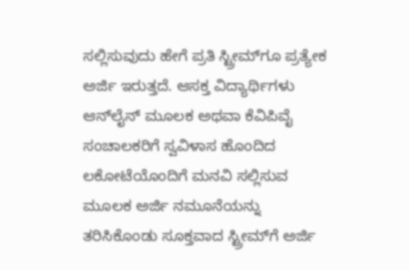ಸಲ್ಲಿಸುವುದು ಹೇಗೆ ಪ್ರತಿ ಸ್ಟ್ರೀಮ್‌ಗೂ ಪ್ರತ್ಯೇಕ ಅರ್ಜಿ ಇರುತ್ತದೆ. ಆಸಕ್ತ ವಿದ್ಯಾರ್ಥಿಗಳು ಆನ್‌ಲೈನ್ ಮೂಲಕ ಅಥವಾ ಕೆವಿಪಿವೈ ಸಂಚಾಲಕರಿಗೆ ಸ್ವವಿಳಾಸ ಹೊಂದಿದ ಲಕೋಟೆಯೊಂದಿಗೆ ಮನವಿ ಸಲ್ಲಿಸುವ ಮೂಲಕ ಅರ್ಜಿ ನಮೂನೆಯನ್ನು ತರಿಸಿಕೊಂಡು ಸೂಕ್ತವಾದ ಸ್ಟ್ರೀಮ್‌ಗೆ ಅರ್ಜಿ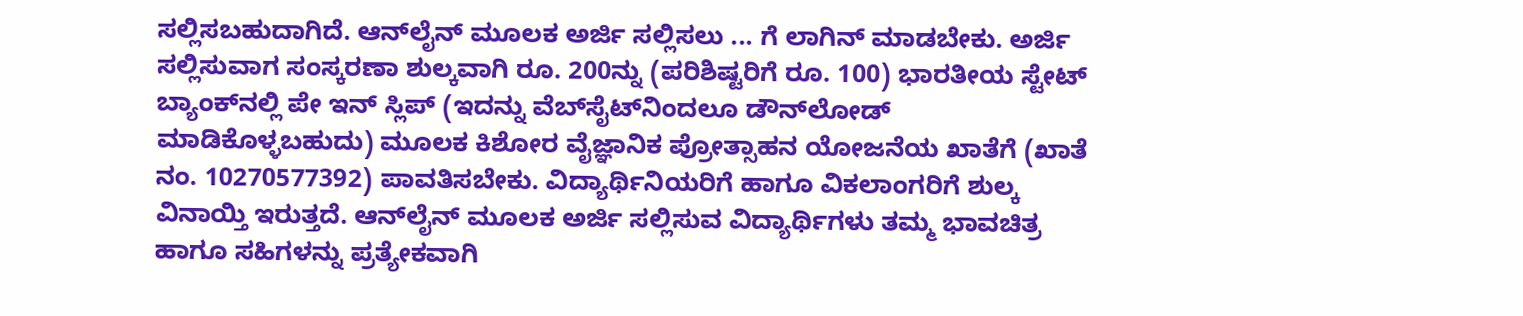ಸಲ್ಲಿಸಬಹುದಾಗಿದೆ. ಆನ್‌ಲೈನ್ ಮೂಲಕ ಅರ್ಜಿ ಸಲ್ಲಿಸಲು ... ಗೆ ಲಾಗಿನ್ ಮಾಡಬೇಕು. ಅರ್ಜಿ ಸಲ್ಲಿಸುವಾಗ ಸಂಸ್ಕರಣಾ ಶುಲ್ಕವಾಗಿ ರೂ. 200ನ್ನು (ಪರಿಶಿಷ್ಟರಿಗೆ ರೂ. 100) ಭಾರತೀಯ ಸ್ಟೇಟ್ ಬ್ಯಾಂಕ್‌ನಲ್ಲಿ ಪೇ ಇನ್ ಸ್ಲಿಪ್ (ಇದನ್ನು ವೆಬ್‌ಸೈಟ್‌ನಿಂದಲೂ ಡೌನ್‌ಲೋಡ್ ಮಾಡಿಕೊಳ್ಳಬಹುದು) ಮೂಲಕ ಕಿಶೋರ ವೈಜ್ಞಾನಿಕ ಪ್ರೋತ್ಸಾಹನ ಯೋಜನೆಯ ಖಾತೆಗೆ (ಖಾತೆ ನಂ. 10270577392) ಪಾವತಿಸಬೇಕು. ವಿದ್ಯಾರ್ಥಿನಿಯರಿಗೆ ಹಾಗೂ ವಿಕಲಾಂಗರಿಗೆ ಶುಲ್ಕ ವಿನಾಯ್ತಿ ಇರುತ್ತದೆ. ಆನ್‌ಲೈನ್ ಮೂಲಕ ಅರ್ಜಿ ಸಲ್ಲಿಸುವ ವಿದ್ಯಾರ್ಥಿಗಳು ತಮ್ಮ ಭಾವಚಿತ್ರ ಹಾಗೂ ಸಹಿಗಳನ್ನು ಪ್ರತ್ಯೇಕವಾಗಿ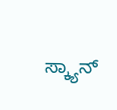ಸ್ಕ್ಯಾನ್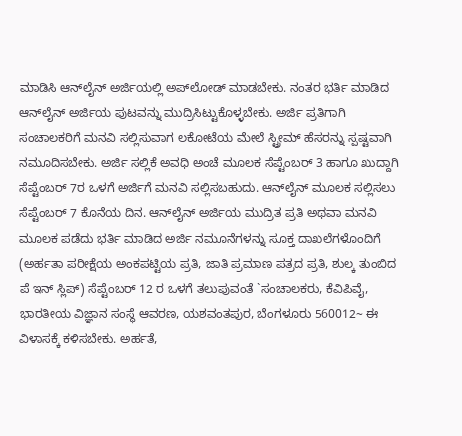ಮಾಡಿಸಿ ಆನ್‌ಲೈನ್ ಅರ್ಜಿಯಲ್ಲಿ ಅಪ್‌ಲೋಡ್ ಮಾಡಬೇಕು. ನಂತರ ಭರ್ತಿ ಮಾಡಿದ ಆನ್‌ಲೈನ್ ಅರ್ಜಿಯ ಪುಟವನ್ನು ಮುದ್ರಿಸಿಟ್ಟುಕೊಳ್ಳಬೇಕು. ಅರ್ಜಿ ಪ್ರತಿಗಾಗಿ ಸಂಚಾಲಕರಿಗೆ ಮನವಿ ಸಲ್ಲಿಸುವಾಗ ಲಕೋಟೆಯ ಮೇಲೆ ಸ್ಟ್ರೀಮ್ ಹೆಸರನ್ನು ಸ್ಪಷ್ಟವಾಗಿ ನಮೂದಿಸಬೇಕು. ಅರ್ಜಿ ಸಲ್ಲಿಕೆ ಅವಧಿ ಅಂಚೆ ಮೂಲಕ ಸೆಪ್ಟೆಂಬರ್ 3 ಹಾಗೂ ಖುದ್ದಾಗಿ ಸೆಪ್ಟೆಂಬರ್ 7ರ ಒಳಗೆ ಅರ್ಜಿಗೆ ಮನವಿ ಸಲ್ಲಿಸಬಹುದು. ಆನ್‌ಲೈನ್ ಮೂಲಕ ಸಲ್ಲಿಸಲು ಸೆಪ್ಟೆಂಬರ್ 7 ಕೊನೆಯ ದಿನ. ಆನ್‌ಲೈನ್ ಅರ್ಜಿಯ ಮುದ್ರಿತ ಪ್ರತಿ ಅಥವಾ ಮನವಿ ಮೂಲಕ ಪಡೆದು ಭರ್ತಿ ಮಾಡಿದ ಅರ್ಜಿ ನಮೂನೆಗಳನ್ನು ಸೂಕ್ತ ದಾಖಲೆಗಳೊಂದಿಗೆ (ಅರ್ಹತಾ ಪರೀಕ್ಷೆಯ ಅಂಕಪಟ್ಟಿಯ ಪ್ರತಿ, ಜಾತಿ ಪ್ರಮಾಣ ಪತ್ರದ ಪ್ರತಿ, ಶುಲ್ಕ ತುಂಬಿದ ಪೆ ಇನ್ ಸ್ಲಿಪ್) ಸೆಪ್ಟೆಂಬರ್ 12 ರ ಒಳಗೆ ತಲುಪುವಂತೆ `ಸಂಚಾಲಕರು, ಕೆವಿಪಿವೈ, ಭಾರತೀಯ ವಿಜ್ಞಾನ ಸಂಸ್ಥೆ ಆವರಣ, ಯಶವಂತಪುರ, ಬೆಂಗಳೂರು 560012~ ಈ ವಿಳಾಸಕ್ಕೆ ಕಳಿಸಬೇಕು. ಅರ್ಹತೆ,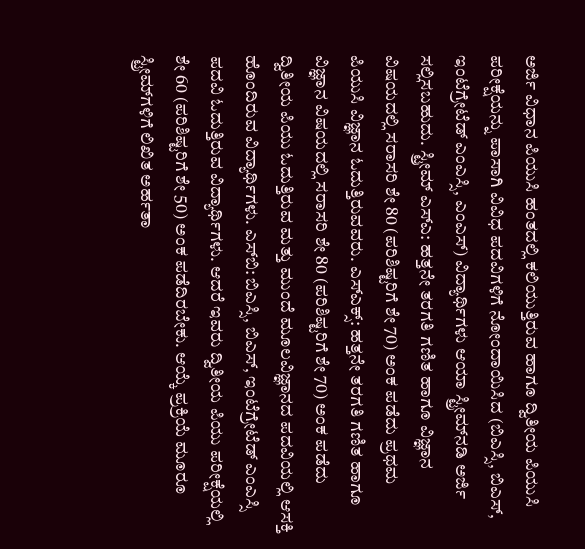ಅರ್ಜಿ ವಿಧಾನ ಪಿಯುಸಿ ಹಂತದಲ್ಲಿ ಕಲಿಯುತ್ತಿರುವ ಹಾಗೂ ದ್ವಿತೀಯ ಪಿಯುಸಿ ಪರೀಕ್ಷೆಯನ್ನು ಪಾಸಾಗಿ ವಿವಿಧ ಪದವಿಗಳಿಗೆ ನೋಂದಾಯಿಸಿದ (ಬಿಎಸ್ಸಿ, ಬಿಎಸ್, ಇಂಟೆಗ್ರೇಟೆಡ್ ಎಂಎಸ್ಸಿ, ಎಂಎಸ್) ವಿದ್ಯಾರ್ಥಿಗಳು ಆಯಾ ಸ್ಟ್ರೀಮ್‌ನಡಿ ಅರ್ಜಿ ಸಲ್ಲಿಸಬಹುದು. ಸ್ಟ್ರೀಮ್ ಎಸ್‌ಎ: ಹತ್ತನೇ ತರಗತಿ ಗಣಿತ ಹಾಗೂ ವಿಜ್ಞಾನ ವಿಷಯದಲ್ಲಿ ಸರಾಸರಿ ಶೇ 80 (ಪರಿಶಿಷ್ಟರಿಗೆ ಶೇ 70) ಅಂಕ ಪಡೆದು ಪ್ರಥಮ ಪಿಯುಸಿ ವಿಜ್ಞಾನ ಓದುತ್ತಿರುವವರು. ಎಸ್‌ಎಕ್ಸ್: ಹತ್ತನೇ ತರಗತಿ ಗಣಿತ ಹಾಗೂ ವಿಜ್ಞಾನ ವಿಷಯದಲ್ಲಿ ಸರಾಸರಿ ಶೇ 80 (ಪರಿಶಿಷ್ಟರಿಗೆ ಶೇ 70) ಅಂಕ ಪಡೆದು ದ್ವಿತೀಯ ಪಿಯು ಓದುತ್ತಿರುವ ಮತ್ತು ಮುಂದೆ ಮೂಲವಿಜ್ಞಾನದ ಪದವಿಯಲ್ಲಿ ಆಸಕ್ತಿ ಹೊಂದಿರುವ ವಿದ್ಯಾರ್ಥಿಗಳು. ಎಸ್‌ಬಿ: ಬಿಎಸ್ಸಿ, ಬಿಎಸ್, ಇಂಟೆಗ್ರೇಟೆಡ್ ಎಂಎಸ್ಸಿ ಪದವಿ ಓದುತ್ತಿರುವ ವಿದ್ಯಾರ್ಥಿಗಳು. ಆದರೆ ಇವರು ದ್ವಿತೀಯ ಪಿಯು ಪರೀಕ್ಷೆಯಲ್ಲಿ ಶೇ 60 (ಪರಿಶಿಷ್ಟರಿಗೆ ಶೇ 50) ಅಂಕ ಪಡೆದಿರಬೇಕು. ಆಯ್ಕೆ ಪ್ರಕ್ರಿಯೆ ಮೂರೂ ಸ್ಟ್ರೀಮ್‌ಗಳಿಗೆ ಲಿಖಿತ ಅರ್ಹತಾ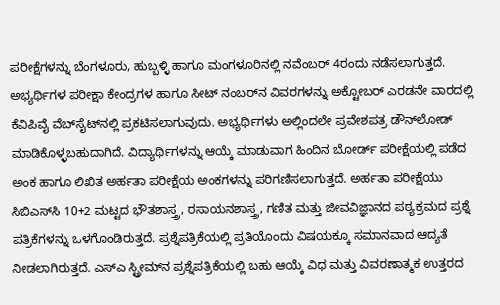ಪರೀಕ್ಷೆಗಳನ್ನು ಬೆಂಗಳೂರು, ಹುಬ್ಬಳ್ಳಿ ಹಾಗೂ ಮಂಗಳೂರಿನಲ್ಲಿ ನವೆಂಬರ್ 4ರಂದು ನಡೆಸಲಾಗುತ್ತದೆ. ಅಭ್ಯರ್ಥಿಗಳ ಪರೀಕ್ಷಾ ಕೇಂದ್ರಗಳ ಹಾಗೂ ಸೀಟ್ ನಂಬರ್‌ನ ವಿವರಗಳನ್ನು ಅಕ್ಟೋಬರ್ ಎರಡನೇ ವಾರದಲ್ಲಿ ಕೆವಿಪಿವೈ ವೆಬ್‌ಸೈಟ್‌ನಲ್ಲಿ ಪ್ರಕಟಿಸಲಾಗುವುದು. ಅಭ್ಯರ್ಥಿಗಳು ಅಲ್ಲಿಂದಲೇ ಪ್ರವೇಶಪತ್ರ ಡೌನ್‌ಲೋಡ್ ಮಾಡಿಕೊಳ್ಳಬಹುದಾಗಿದೆ. ವಿದ್ಯಾರ್ಥಿಗಳನ್ನು ಆಯ್ಕೆ ಮಾಡುವಾಗ ಹಿಂದಿನ ಬೋರ್ಡ್ ಪರೀಕ್ಷೆಯಲ್ಲಿ ಪಡೆದ ಅಂಕ ಹಾಗೂ ಲಿಖಿತ ಅರ್ಹತಾ ಪರೀಕ್ಷೆಯ ಅಂಕಗಳನ್ನು ಪರಿಗಣಿಸಲಾಗುತ್ತದೆ. ಅರ್ಹತಾ ಪರೀಕ್ಷೆಯು ಸಿಬಿಎಸ್‌ಸಿ 10+2 ಮಟ್ಟದ ಭೌತಶಾಸ್ತ್ರ, ರಸಾಯನಶಾಸ್ತ್ರ, ಗಣಿತ ಮತ್ತು ಜೀವವಿಜ್ಞಾನದ ಪಠ್ಯಕ್ರಮದ ಪ್ರಶ್ನೆ ಪತ್ರಿಕೆಗಳನ್ನು ಒಳಗೊಂಡಿರುತ್ತದೆ. ಪ್ರಶ್ನೆಪತ್ರಿಕೆಯಲ್ಲಿ ಪ್ರತಿಯೊಂದು ವಿಷಯಕ್ಕೂ ಸಮಾನವಾದ ಆದ್ಯತೆ ನೀಡಲಾಗಿರುತ್ತದೆ. ಎಸ್‌ಎ ಸ್ಟ್ರೀಮ್‌ನ ಪ್ರಶ್ನೆಪತ್ರಿಕೆಯಲ್ಲಿ ಬಹು ಆಯ್ಕೆ ವಿಧ ಮತ್ತು ವಿವರಣಾತ್ಮಕ ಉತ್ತರದ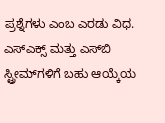ಪ್ರಶ್ನೆಗಳು ಎಂಬ ಎರಡು ವಿಧ. ಎಸ್‌ಎಕ್ಸ್ ಮತ್ತು ಎಸ್‌ಬಿ ಸ್ಟ್ರೀಮ್‌ಗಳಿಗೆ ಬಹು ಆಯ್ಕೆಯ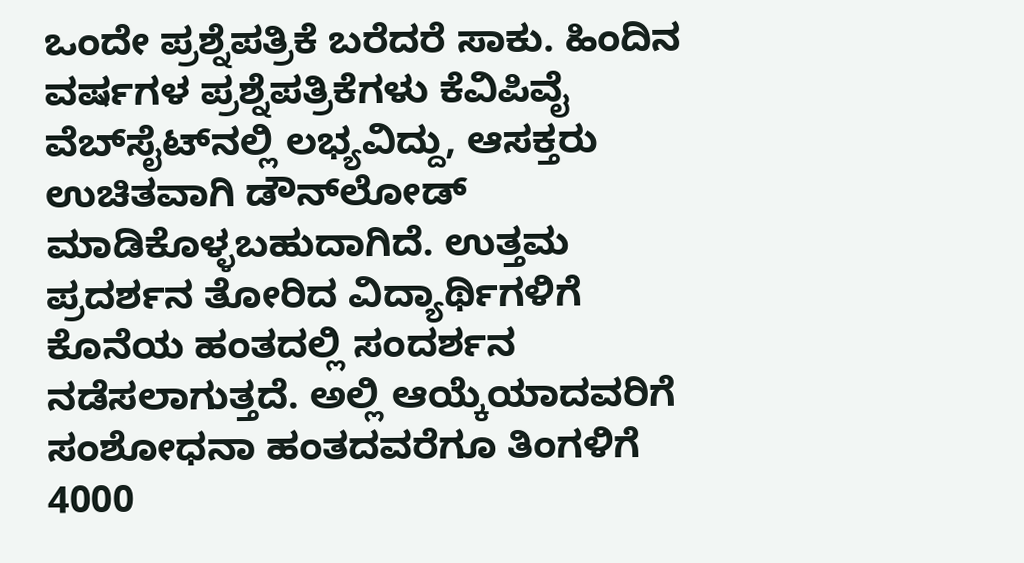ಒಂದೇ ಪ್ರಶ್ನೆಪತ್ರಿಕೆ ಬರೆದರೆ ಸಾಕು. ಹಿಂದಿನ ವರ್ಷಗಳ ಪ್ರಶ್ನೆಪತ್ರಿಕೆಗಳು ಕೆವಿಪಿವೈ ವೆಬ್‌ಸೈಟ್‌ನಲ್ಲಿ ಲಭ್ಯವಿದ್ದು, ಆಸಕ್ತರು ಉಚಿತವಾಗಿ ಡೌನ್‌ಲೋಡ್ ಮಾಡಿಕೊಳ್ಳಬಹುದಾಗಿದೆ. ಉತ್ತಮ ಪ್ರದರ್ಶನ ತೋರಿದ ವಿದ್ಯಾರ್ಥಿಗಳಿಗೆ ಕೊನೆಯ ಹಂತದಲ್ಲಿ ಸಂದರ್ಶನ ನಡೆಸಲಾಗುತ್ತದೆ. ಅಲ್ಲಿ ಆಯ್ಕೆಯಾದವರಿಗೆ ಸಂಶೋಧನಾ ಹಂತದವರೆಗೂ ತಿಂಗಳಿಗೆ 4000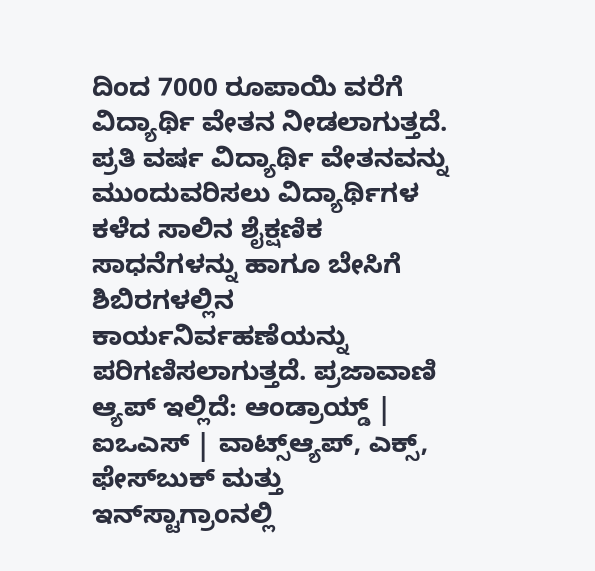ದಿಂದ 7000 ರೂಪಾಯಿ ವರೆಗೆ ವಿದ್ಯಾರ್ಥಿ ವೇತನ ನೀಡಲಾಗುತ್ತದೆ. ಪ್ರತಿ ವರ್ಷ ವಿದ್ಯಾರ್ಥಿ ವೇತನವನ್ನು ಮುಂದುವರಿಸಲು ವಿದ್ಯಾರ್ಥಿಗಳ ಕಳೆದ ಸಾಲಿನ ಶೈಕ್ಷಣಿಕ ಸಾಧನೆಗಳನ್ನು ಹಾಗೂ ಬೇಸಿಗೆ ಶಿಬಿರಗಳಲ್ಲಿನ ಕಾರ್ಯನಿರ್ವಹಣೆಯನ್ನು ಪರಿಗಣಿಸಲಾಗುತ್ತದೆ. ಪ್ರಜಾವಾಣಿ ಆ್ಯಪ್ ಇಲ್ಲಿದೆ: ಆಂಡ್ರಾಯ್ಡ್ | ಐಒಎಸ್ | ವಾಟ್ಸ್ಆ್ಯಪ್, ಎಕ್ಸ್, ಫೇಸ್‌ಬುಕ್ ಮತ್ತು ಇನ್‌ಸ್ಟಾಗ್ರಾಂನಲ್ಲಿ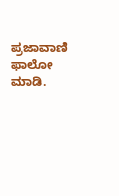ಪ್ರಜಾವಾಣಿ ಫಾಲೋ ಮಾಡಿ.